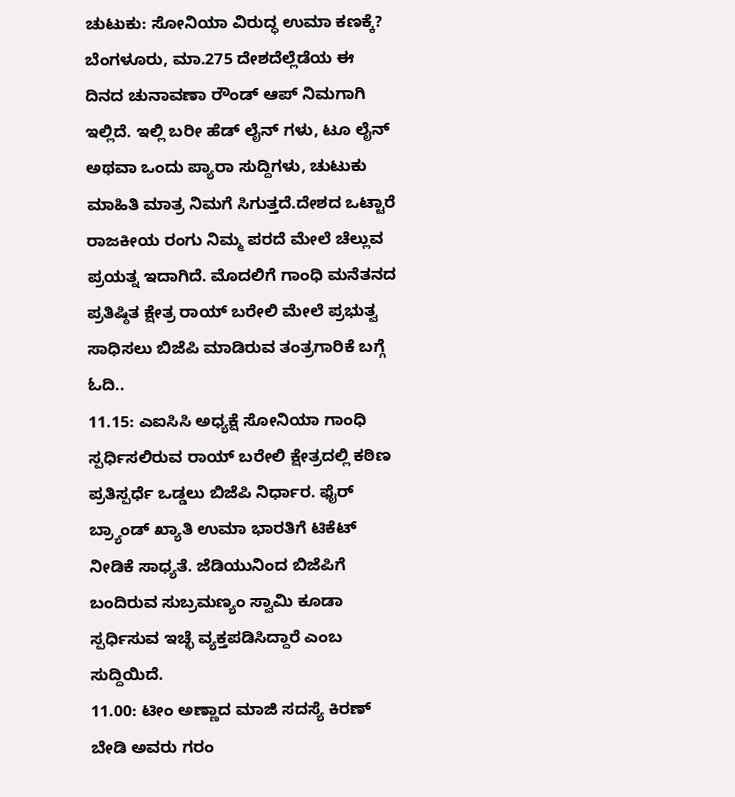ಚುಟುಕು: ಸೋನಿಯಾ ವಿರುದ್ಧ ಉಮಾ ಕಣಕ್ಕೆ?
ಬೆಂಗಳೂರು, ಮಾ.275 ದೇಶದೆಲ್ಲೆಡೆಯ ಈ ದಿನದ ಚುನಾವಣಾ ರೌಂಡ್ ಆಪ್ ನಿಮಗಾಗಿ ಇಲ್ಲಿದೆ. ಇಲ್ಲಿ ಬರೀ ಹೆಡ್ ಲೈನ್ ಗಳು, ಟೂ ಲೈನ್ ಅಥವಾ ಒಂದು ಪ್ಯಾರಾ ಸುದ್ದಿಗಳು, ಚುಟುಕು ಮಾಹಿತಿ ಮಾತ್ರ ನಿಮಗೆ ಸಿಗುತ್ತದೆ.ದೇಶದ ಒಟ್ಟಾರೆ ರಾಜಕೀಯ ರಂಗು ನಿಮ್ಮ ಪರದೆ ಮೇಲೆ ಚೆಲ್ಲುವ ಪ್ರಯತ್ನ ಇದಾಗಿದೆ. ಮೊದಲಿಗೆ ಗಾಂಧಿ ಮನೆತನದ ಪ್ರತಿಷ್ಠಿತ ಕ್ಷೇತ್ರ ರಾಯ್ ಬರೇಲಿ ಮೇಲೆ ಪ್ರಭುತ್ವ ಸಾಧಿಸಲು ಬಿಜೆಪಿ ಮಾಡಿರುವ ತಂತ್ರಗಾರಿಕೆ ಬಗ್ಗೆ ಓದಿ..
11.15: ಎಐಸಿಸಿ ಅಧ್ಯಕ್ಷೆ ಸೋನಿಯಾ ಗಾಂಧಿ ಸ್ಪರ್ಧಿಸಲಿರುವ ರಾಯ್ ಬರೇಲಿ ಕ್ಷೇತ್ರದಲ್ಲಿ ಕಠಿಣ ಪ್ರತಿಸ್ಪರ್ಧೆ ಒಡ್ಡಲು ಬಿಜೆಪಿ ನಿರ್ಧಾರ. ಫೈರ್ ಬ್ರ್ಯಾಂಡ್ ಖ್ಯಾತಿ ಉಮಾ ಭಾರತಿಗೆ ಟಿಕೆಟ್ ನೀಡಿಕೆ ಸಾಧ್ಯತೆ. ಜೆಡಿಯುನಿಂದ ಬಿಜೆಪಿಗೆ ಬಂದಿರುವ ಸುಬ್ರಮಣ್ಯಂ ಸ್ವಾಮಿ ಕೂಡಾ ಸ್ಪರ್ಧಿಸುವ ಇಚ್ಛೆ ವ್ಯಕ್ತಪಡಿಸಿದ್ದಾರೆ ಎಂಬ ಸುದ್ದಿಯಿದೆ.
11.00: ಟೀಂ ಅಣ್ಣಾದ ಮಾಜಿ ಸದಸ್ಯೆ ಕಿರಣ್ ಬೇಡಿ ಅವರು ಗರಂ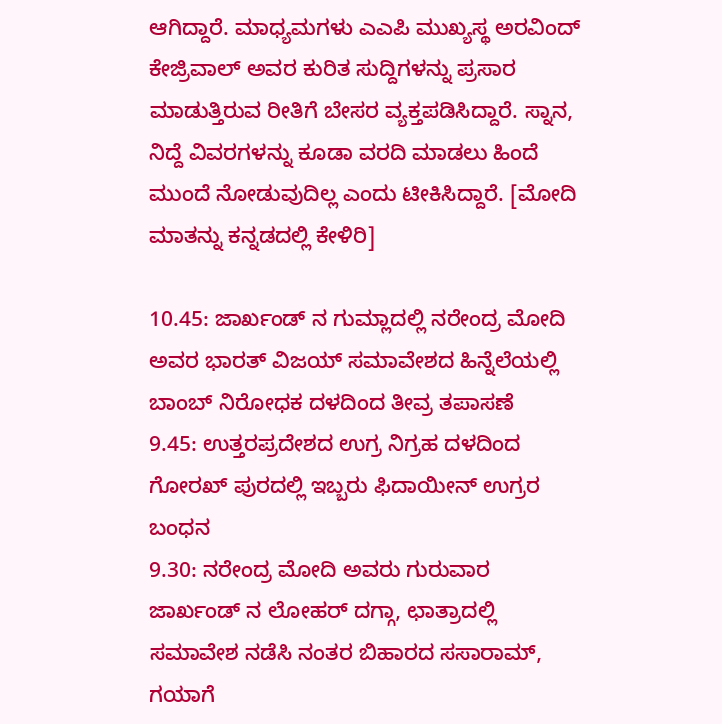ಆಗಿದ್ದಾರೆ. ಮಾಧ್ಯಮಗಳು ಎಎಪಿ ಮುಖ್ಯಸ್ಥ ಅರವಿಂದ್ ಕೇಜ್ರಿವಾಲ್ ಅವರ ಕುರಿತ ಸುದ್ದಿಗಳನ್ನು ಪ್ರಸಾರ ಮಾಡುತ್ತಿರುವ ರೀತಿಗೆ ಬೇಸರ ವ್ಯಕ್ತಪಡಿಸಿದ್ದಾರೆ. ಸ್ನಾನ, ನಿದ್ದೆ ವಿವರಗಳನ್ನು ಕೂಡಾ ವರದಿ ಮಾಡಲು ಹಿಂದೆ ಮುಂದೆ ನೋಡುವುದಿಲ್ಲ ಎಂದು ಟೀಕಿಸಿದ್ದಾರೆ. [ಮೋದಿ ಮಾತನ್ನು ಕನ್ನಡದಲ್ಲಿ ಕೇಳಿರಿ]

10.45: ಜಾರ್ಖಂಡ್ ನ ಗುಮ್ಲಾದಲ್ಲಿ ನರೇಂದ್ರ ಮೋದಿ ಅವರ ಭಾರತ್ ವಿಜಯ್ ಸಮಾವೇಶದ ಹಿನ್ನೆಲೆಯಲ್ಲಿ ಬಾಂಬ್ ನಿರೋಧಕ ದಳದಿಂದ ತೀವ್ರ ತಪಾಸಣೆ
9.45: ಉತ್ತರಪ್ರದೇಶದ ಉಗ್ರ ನಿಗ್ರಹ ದಳದಿಂದ ಗೋರಖ್ ಪುರದಲ್ಲಿ ಇಬ್ಬರು ಫಿದಾಯೀನ್ ಉಗ್ರರ ಬಂಧನ
9.30: ನರೇಂದ್ರ ಮೋದಿ ಅವರು ಗುರುವಾರ ಜಾರ್ಖಂಡ್ ನ ಲೋಹರ್ ದಗ್ಗಾ, ಛಾತ್ರಾದಲ್ಲಿ ಸಮಾವೇಶ ನಡೆಸಿ ನಂತರ ಬಿಹಾರದ ಸಸಾರಾಮ್, ಗಯಾಗೆ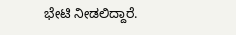ಭೇಟಿ ನೀಡಲಿದ್ದಾರೆ.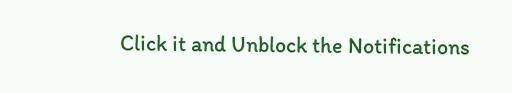Click it and Unblock the Notifications